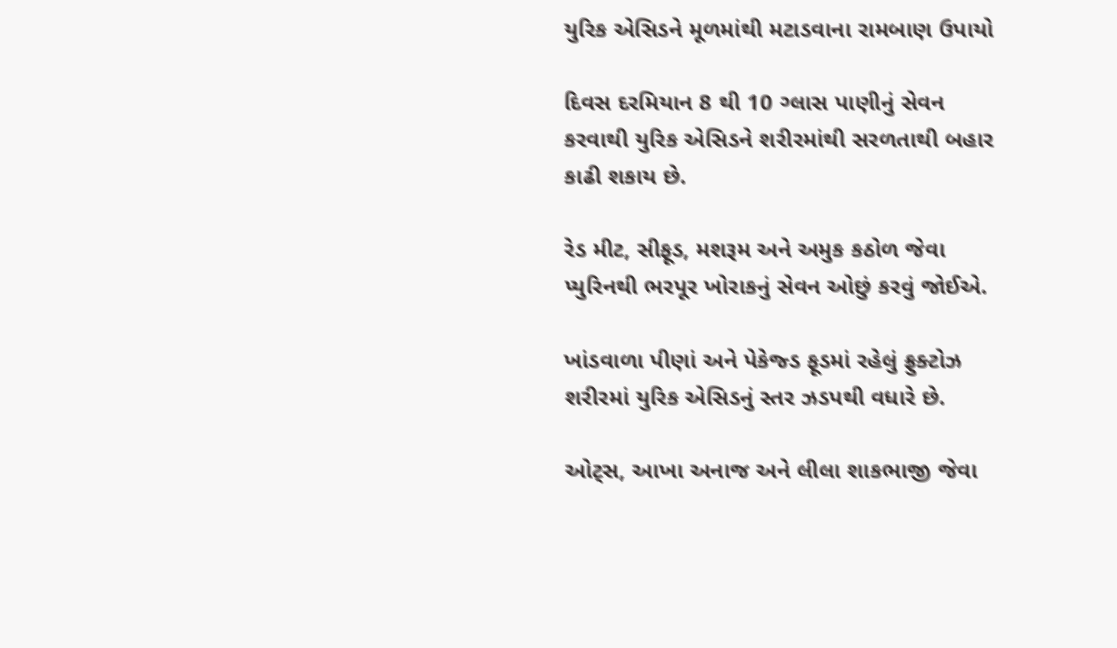યુરિક એસિડને મૂળમાંથી મટાડવાના રામબાણ ઉપાયો

દિવસ દરમિયાન 8 થી 10 ગ્લાસ પાણીનું સેવન કરવાથી યુરિક એસિડને શરીરમાંથી સરળતાથી બહાર કાઢી શકાય છે.

રેડ મીટ, સીફૂડ, મશરૂમ અને અમુક કઠોળ જેવા પ્યુરિનથી ભરપૂર ખોરાકનું સેવન ઓછું કરવું જોઈએ.

ખાંડવાળા પીણાં અને પેકેજ્ડ ફૂડમાં રહેલું ફ્રુક્ટોઝ શરીરમાં યુરિક એસિડનું સ્તર ઝડપથી વધારે છે.

ઓટ્સ, આખા અનાજ અને લીલા શાકભાજી જેવા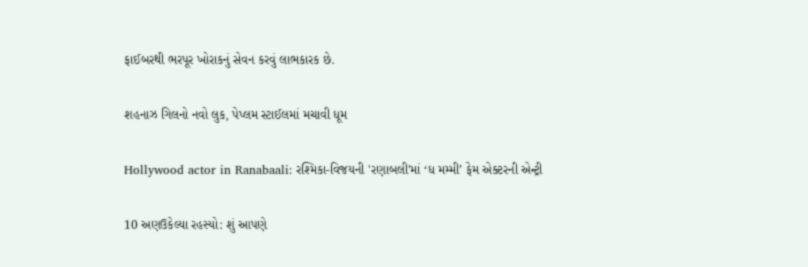ફાઈબરથી ભરપૂર ખોરાકનું સેવન કરવું લાભકારક છે.

શહનાઝ ગિલનો નવો લુક, પેપ્લમ સ્ટાઈલમાં મચાવી ધૂમ

Hollywood actor in Ranabaali: રશ્મિકા-વિજયની 'રણાબલી'માં ‘ધ મમ્મી’ ફેમ એક્ટરની એન્ટ્રી

10 અણઉકેલ્યા રહસ્યો: શું આપણે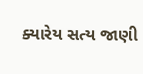ક્યારેય સત્ય જાણી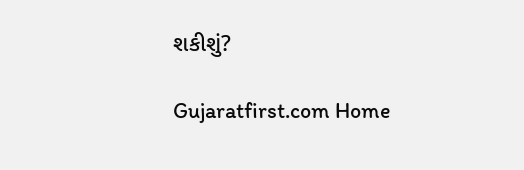શકીશું?

Gujaratfirst.com Home